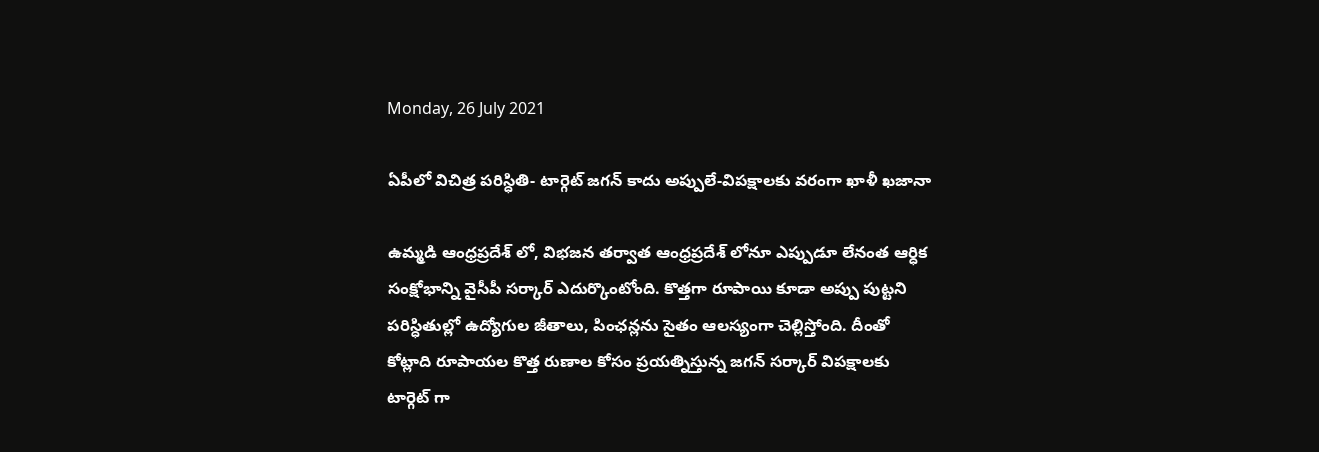Monday, 26 July 2021

ఏపీలో విచిత్ర పరిస్ధితి- టార్గెట్ జగన్ కాదు అప్పులే-విపక్షాలకు వరంగా ఖాళీ ఖజానా

ఉమ్మడి ఆంధ్రప్రదేశ్ లో, విభజన తర్వాత ఆంధ్రప్రదేశ్ లోనూ ఎప్పుడూ లేనంత ఆర్ధిక సంక్షోభాన్ని వైసీపీ సర్కార్ ఎదుర్కొంటోంది. కొత్తగా రూపాయి కూడా అప్పు పుట్టని పరిస్ధితుల్లో ఉద్యోగుల జీతాలు, పింఛన్లను సైతం ఆలస్యంగా చెల్లిస్తోంది. దీంతో కోట్లాది రూపాయల కొత్త రుణాల కోసం ప్రయత్నిస్తున్న జగన్ సర్కార్ విపక్షాలకు టార్గెట్ గా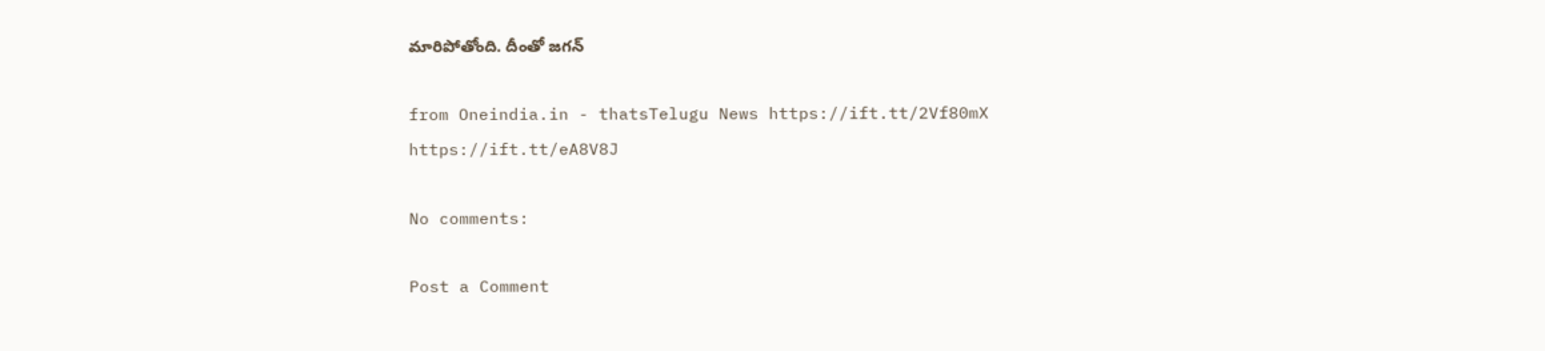మారిపోతోంది. దీంతో జగన్

from Oneindia.in - thatsTelugu News https://ift.tt/2Vf80mX
https://ift.tt/eA8V8J

No comments:

Post a Comment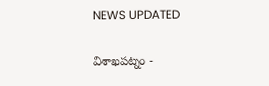NEWS UPDATED

విశాఖపట్నం -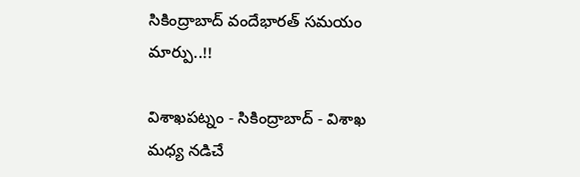సికింద్రాబాద్ వందేభారత్ సమయం మార్పు..!!

విశాఖపట్నం - సికింద్రాబాద్ - విశాఖ మధ్య నడిచే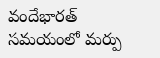వందేభారత్ సమయంలో మర్పు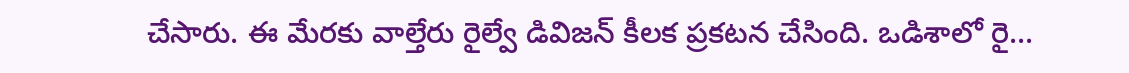చేసారు. ఈ మేరకు వాల్తేరు రైల్వే డివిజన్ కీలక ప్రకటన చేసింది. ఒడిశాలో రై...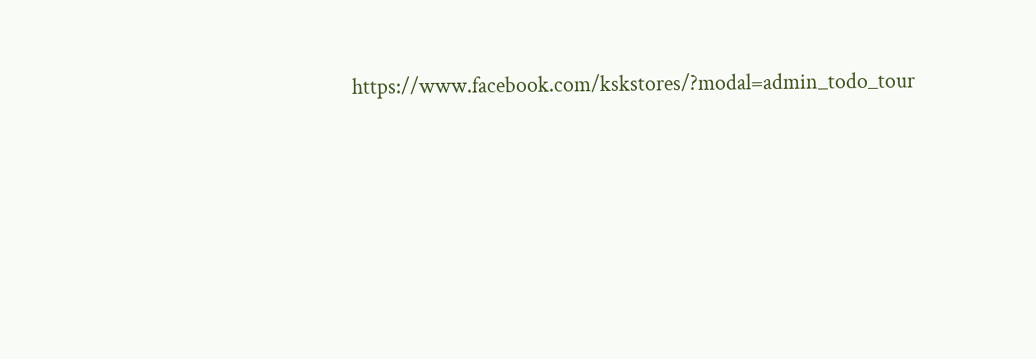https://www.facebook.com/kskstores/?modal=admin_todo_tour